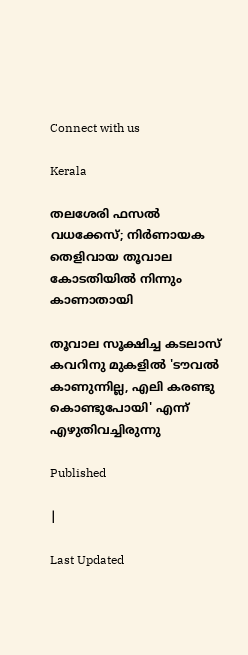Connect with us

Kerala

തലശേരി ഫസല്‍ വധക്കേസ്; നിര്‍ണായക തെളിവായ തൂവാല കോടതിയില്‍ നിന്നും കാണാതായി

തൂവാല സൂക്ഷിച്ച കടലാസ് കവറിനു മുകളില്‍ 'ടൗവല്‍ കാണുന്നില്ല, എലി കരണ്ടു കൊണ്ടുപോയി' എന്ന് എഴുതിവച്ചിരുന്നു

Published

|

Last Updated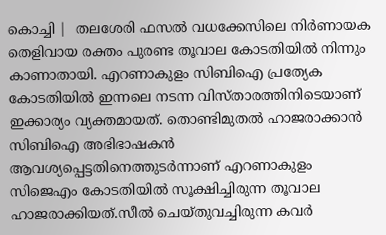കൊച്ചി |  തലശേരി ഫസല്‍ വധക്കേസിലെ നിര്‍ണായക തെളിവായ രക്തം പുരണ്ട തൂവാല കോടതിയില്‍ നിന്നും കാണാതായി. എറണാകുളം സിബിഐ പ്രത്യേക കോടതിയില്‍ ഇന്നലെ നടന്ന വിസ്താരത്തിനിടെയാണ് ഇക്കാര്യം വ്യക്തമായത്. തൊണ്ടിമുതല്‍ ഹാജരാക്കാന്‍ സിബിഐ അഭിഭാഷകന്‍ ആവശ്യപ്പെട്ടതിനെത്തുടര്‍ന്നാണ് എറണാകുളം സിജെഎം കോടതിയില്‍ സൂക്ഷിച്ചിരുന്ന തൂവാല ഹാജരാക്കിയത്.സീല്‍ ചെയ്തുവച്ചിരുന്ന കവര്‍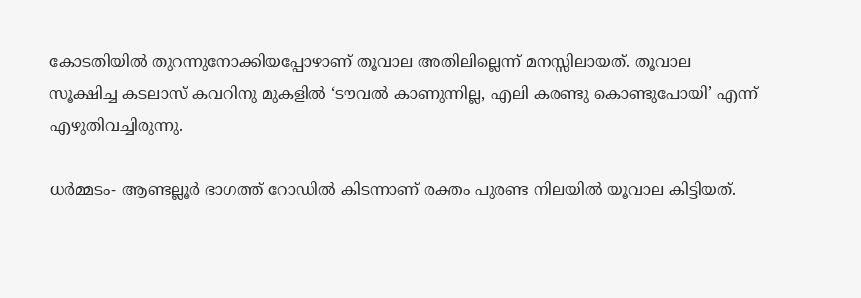കോടതിയില്‍ തുറന്നുനോക്കിയപ്പോഴാണ് തൂവാല അതിലില്ലെന്ന് മനസ്സിലായത്. തൂവാല സൂക്ഷിച്ച കടലാസ് കവറിനു മുകളില്‍ ‘ടൗവല്‍ കാണുന്നില്ല, എലി കരണ്ടു കൊണ്ടുപോയി’ എന്ന് എഴുതിവച്ചിരുന്നു.

ധര്‍മ്മടം- ആണ്ടല്ലൂര്‍ ഭാഗത്ത് റോഡില്‍ കിടന്നാണ് രക്തം പുരണ്ട നിലയില്‍ യൂവാല കിട്ടിയത്.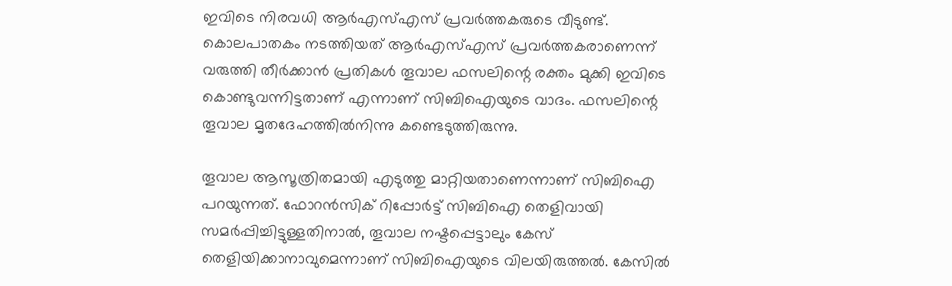ഇവിടെ നിരവധി ആര്‍എസ്എസ് പ്രവര്‍ത്തകരുടെ വീടുണ്ട്. കൊലപാതകം നടത്തിയത് ആര്‍എസ്എസ് പ്രവര്‍ത്തകരാണെന്ന് വരുത്തി തീര്‍ക്കാന്‍ പ്രതികള്‍ തൂവാല ഫസലിന്റെ രക്തം മുക്കി ഇവിടെ കൊണ്ടുവന്നിട്ടതാണ് എന്നാണ് സിബിഐയുടെ വാദം. ഫസലിന്റെ തൂവാല മൃതദേഹത്തില്‍നിന്നു കണ്ടെടുത്തിരുന്നു.

തൂവാല ആസൂത്രിതമായി എടുത്തു മാറ്റിയതാണെന്നാണ് സിബിഐ പറയുന്നത്. ഫോറന്‍സിക് റിപ്പോര്‍ട്ട് സിബിഐ തെളിവായി സമര്‍പ്പിച്ചിട്ടുള്ളതിനാല്‍, തൂവാല നഷ്ടപ്പെട്ടാലും കേസ് തെളിയിക്കാനാവുമെന്നാണ് സിബിഐയുടെ വിലയിരുത്തല്‍. കേസില്‍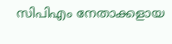സിപിഎം നേതാക്കളായ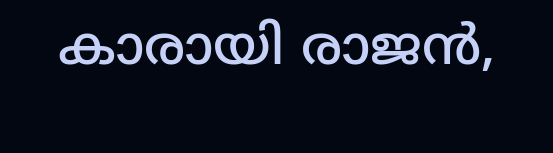കാരായി രാജന്‍,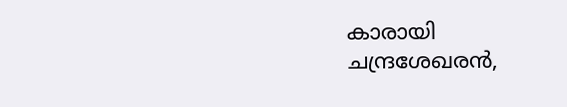കാരായി ചന്ദ്രശേഖരന്‍,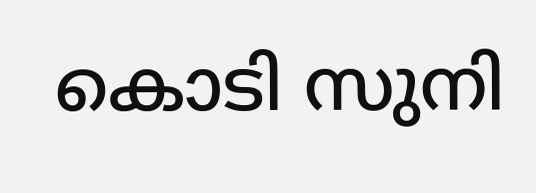കൊടി സുനി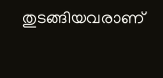തുടങ്ങിയവരാണ്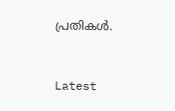പ്രതികള്‍.



Latest